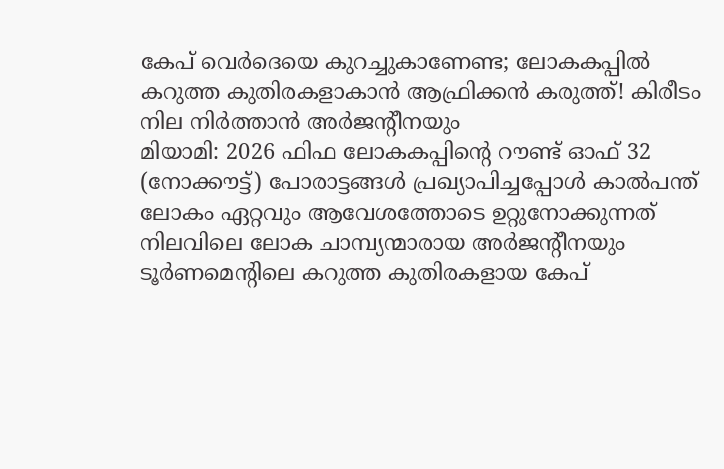കേപ് വെർദെയെ കുറച്ചുകാണേണ്ട; ലോകകപ്പിൽ കറുത്ത കുതിരകളാകാൻ ആഫ്രിക്കൻ കരുത്ത്! കിരീടം നില നിർത്താൻ അർജൻ്റീനയും
മിയാമി: 2026 ഫിഫ ലോകകപ്പിന്റെ റൗണ്ട് ഓഫ് 32 (നോക്കൗട്ട്) പോരാട്ടങ്ങൾ പ്രഖ്യാപിച്ചപ്പോൾ കാൽപന്ത് ലോകം ഏറ്റവും ആവേശത്തോടെ ഉറ്റുനോക്കുന്നത് നിലവിലെ ലോക ചാമ്പ്യന്മാരായ അർജന്റീനയും ടൂർണമെന്റിലെ കറുത്ത കുതിരകളായ കേപ്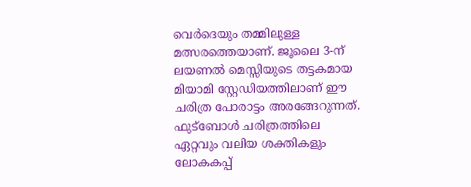വെർദെയും തമ്മിലുള്ള മത്സരത്തെയാണ്. ജൂലൈ 3-ന് ലയണൽ മെസ്സിയുടെ തട്ടകമായ മിയാമി സ്റ്റേഡിയത്തിലാണ് ഈ ചരിത്ര പോരാട്ടം അരങ്ങേറുന്നത്. ഫുട്ബോൾ ചരിത്രത്തിലെ ഏറ്റവും വലിയ ശക്തികളും ലോകകപ്പ്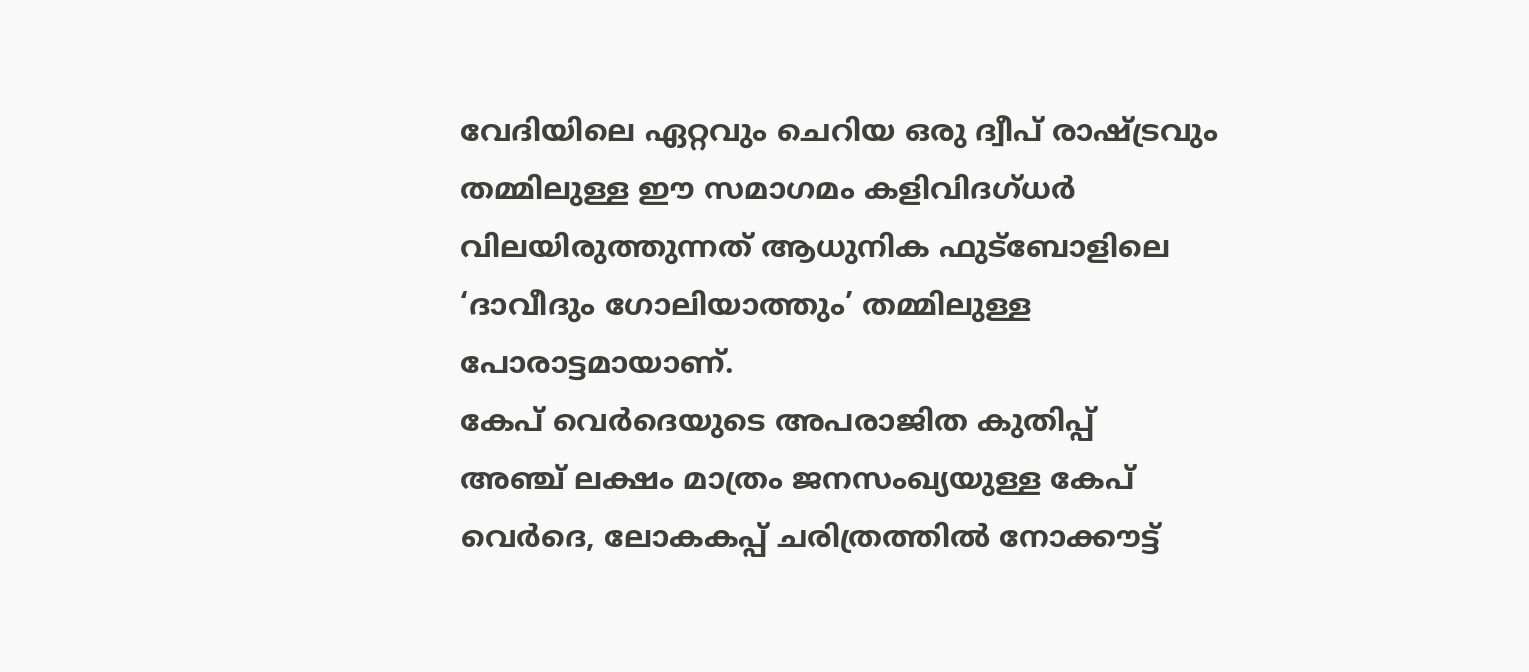വേദിയിലെ ഏറ്റവും ചെറിയ ഒരു ദ്വീപ് രാഷ്ട്രവും തമ്മിലുള്ള ഈ സമാഗമം കളിവിദഗ്ധർ വിലയിരുത്തുന്നത് ആധുനിക ഫുട്ബോളിലെ ‘ദാവീദും ഗോലിയാത്തും’ തമ്മിലുള്ള പോരാട്ടമായാണ്.
കേപ് വെർദെയുടെ അപരാജിത കുതിപ്പ്
അഞ്ച് ലക്ഷം മാത്രം ജനസംഖ്യയുള്ള കേപ് വെർദെ, ലോകകപ്പ് ചരിത്രത്തിൽ നോക്കൗട്ട്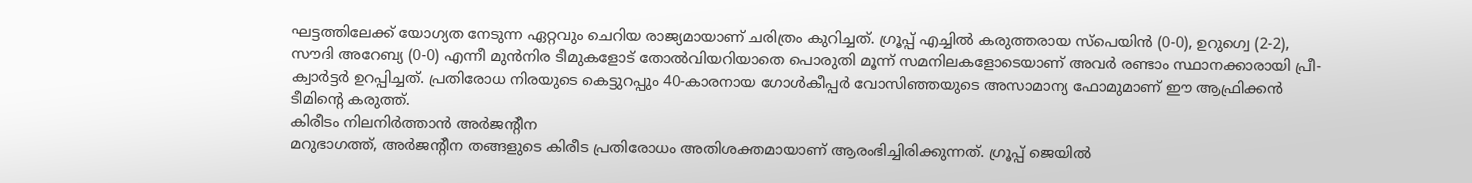ഘട്ടത്തിലേക്ക് യോഗ്യത നേടുന്ന ഏറ്റവും ചെറിയ രാജ്യമായാണ് ചരിത്രം കുറിച്ചത്. ഗ്രൂപ്പ് എച്ചിൽ കരുത്തരായ സ്പെയിൻ (0-0), ഉറുഗ്വെ (2-2), സൗദി അറേബ്യ (0-0) എന്നീ മുൻനിര ടീമുകളോട് തോൽവിയറിയാതെ പൊരുതി മൂന്ന് സമനിലകളോടെയാണ് അവർ രണ്ടാം സ്ഥാനക്കാരായി പ്രീ-ക്വാർട്ടർ ഉറപ്പിച്ചത്. പ്രതിരോധ നിരയുടെ കെട്ടുറപ്പും 40-കാരനായ ഗോൾകീപ്പർ വോസിഞ്ഞയുടെ അസാമാന്യ ഫോമുമാണ് ഈ ആഫ്രിക്കൻ ടീമിന്റെ കരുത്ത്.
കിരീടം നിലനിർത്താൻ അർജന്റീന
മറുഭാഗത്ത്, അർജന്റീന തങ്ങളുടെ കിരീട പ്രതിരോധം അതിശക്തമായാണ് ആരംഭിച്ചിരിക്കുന്നത്. ഗ്രൂപ്പ് ജെയിൽ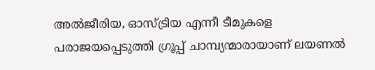അൽജീരിയ, ഓസ്ട്രിയ എന്നീ ടീമുകളെ പരാജയപ്പെടുത്തി ഗ്രൂപ്പ് ചാമ്പ്യന്മാരായാണ് ലയണൽ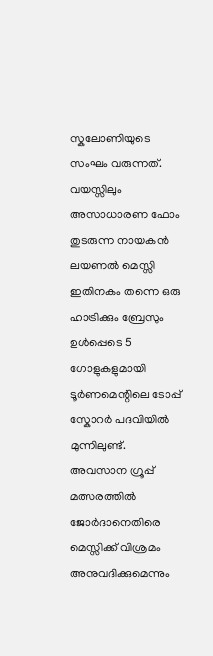സ്കലോണിയുടെ സംഘം വരുന്നത്. വയസ്സിലും അസാധാരണ ഫോം തുടരുന്ന നായകൻ ലയണൽ മെസ്സി ഇതിനകം തന്നെ ഒരു ഹാട്രിക്കും ബ്രേസും ഉൾപ്പെടെ 5 ഗോളുകളുമായി ടൂർണമെന്റിലെ ടോപ്പ് സ്കോറർ പദവിയിൽ മുന്നിലുണ്ട്. അവസാന ഗ്രൂപ്പ് മത്സരത്തിൽ ജോർദാനെതിരെ മെസ്സിക്ക് വിശ്രമം അനുവദിക്കുമെന്നും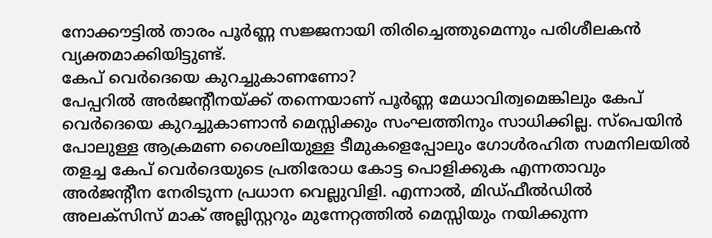നോക്കൗട്ടിൽ താരം പൂർണ്ണ സജ്ജനായി തിരിച്ചെത്തുമെന്നും പരിശീലകൻ വ്യക്തമാക്കിയിട്ടുണ്ട്.
കേപ് വെർദെയെ കുറച്ചുകാണണോ?
പേപ്പറിൽ അർജന്റീനയ്ക്ക് തന്നെയാണ് പൂർണ്ണ മേധാവിത്വമെങ്കിലും കേപ് വെർദെയെ കുറച്ചുകാണാൻ മെസ്സിക്കും സംഘത്തിനും സാധിക്കില്ല. സ്പെയിൻ പോലുള്ള ആക്രമണ ശൈലിയുള്ള ടീമുകളെപ്പോലും ഗോൾരഹിത സമനിലയിൽ തളച്ച കേപ് വെർദെയുടെ പ്രതിരോധ കോട്ട പൊളിക്കുക എന്നതാവും അർജന്റീന നേരിടുന്ന പ്രധാന വെല്ലുവിളി. എന്നാൽ, മിഡ്ഫീൽഡിൽ അലക്സിസ് മാക് അല്ലിസ്റ്ററും മുന്നേറ്റത്തിൽ മെസ്സിയും നയിക്കുന്ന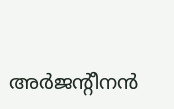അർജന്റീനൻ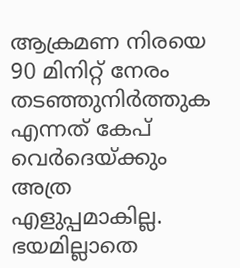ആക്രമണ നിരയെ 90 മിനിറ്റ് നേരം തടഞ്ഞുനിർത്തുക എന്നത് കേപ് വെർദെയ്ക്കും അത്ര എളുപ്പമാകില്ല. ഭയമില്ലാതെ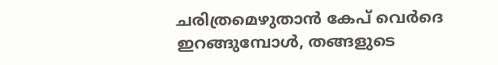ചരിത്രമെഴുതാൻ കേപ് വെർദെ ഇറങ്ങുമ്പോൾ, തങ്ങളുടെ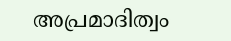അപ്രമാദിത്വം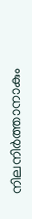നിലനിർത്താനാകും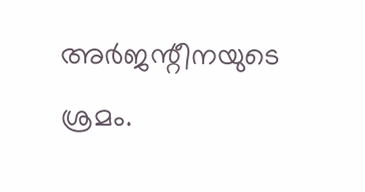അർജന്റീനയുടെ ശ്രമം.